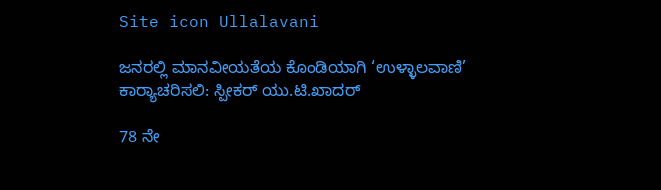Site icon Ullalavani

ಜನರಲ್ಲಿ ಮಾನವೀಯತೆಯ ಕೊಂಡಿಯಾಗಿ ‘ಉಳ್ಳಾಲವಾಣಿ’ ಕಾರ‍್ಯಾಚರಿಸಲಿ: ಸ್ಪೀಕರ್ ಯು.ಟಿ.ಖಾದರ್

78 ನೇ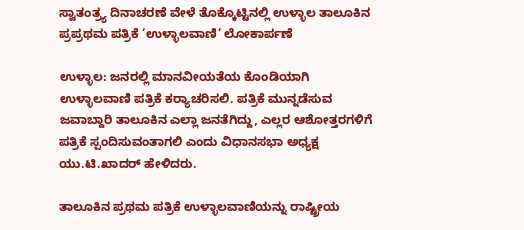ಸ್ವಾತಂತ್ರ್ಯ ದಿನಾಚರಣೆ ವೇಳೆ ತೊಕ್ಕೊಟ್ಟಿನಲ್ಲಿ ಉಳ್ಳಾಲ ತಾಲೂಕಿನ ಪ್ರಪ್ರಥಮ ಪತ್ರಿಕೆ ‘ಉಳ್ಳಾಲವಾಣಿ’ ಲೋಕಾರ್ಪಣೆ

ಉಳ್ಳಾಲ: ಜನರಲ್ಲಿ ಮಾನವೀಯತೆಯ ಕೊಂಡಿಯಾಗಿ ಉಳ್ಳಾಲವಾಣಿ ಪತ್ರಿಕೆ ಕರ‍್ಯಾಚರಿಸಲಿ. ಪತ್ರಿಕೆ ಮುನ್ನಡೆಸುವ ಜವಾಬ್ದಾರಿ ತಾಲೂಕಿನ ಎಲ್ಲಾ ಜನತೆಗಿದ್ದು, ಎಲ್ಲರ ಆಶೋತ್ತರಗಳಿಗೆ ಪತ್ರಿಕೆ ಸ್ಪಂದಿಸುವಂತಾಗಲಿ ಎಂದು ವಿಧಾನಸಭಾ ಅಧ್ಯಕ್ಷ ಯು.ಟಿ.ಖಾದರ್ ಹೇಳಿದರು.

ತಾಲೂಕಿನ ಪ್ರಥಮ ಪತ್ರಿಕೆ ಉಳ್ಳಾಲವಾಣಿಯನ್ನು ರಾಷ್ಟ್ರೀಯ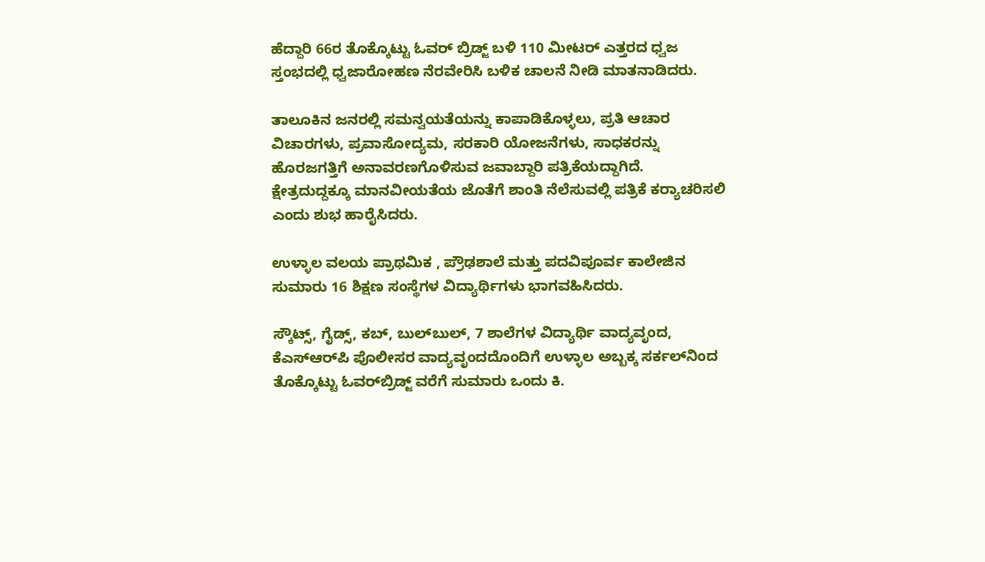ಹೆದ್ದಾರಿ 66ರ ತೊಕ್ಕೊಟ್ಟು ಓವರ್ ಬ್ರಿಡ್ಜ್ ಬಳಿ 110 ಮೀಟರ್ ಎತ್ತರದ ಧ್ವಜ ಸ್ತಂಭದಲ್ಲಿ ಧ್ವಜಾರೋಹಣ ನೆರವೇರಿಸಿ ಬಳಿಕ ಚಾಲನೆ ನೀಡಿ ಮಾತನಾಡಿದರು.

ತಾಲೂಕಿನ ಜನರಲ್ಲಿ ಸಮನ್ವಯತೆಯನ್ನು ಕಾಪಾಡಿಕೊಳ್ಳಲು, ಪ್ರತಿ ಆಚಾರ ವಿಚಾರಗಳು, ಪ್ರವಾಸೋದ್ಯಮ, ಸರಕಾರಿ ಯೋಜನೆಗಳು, ಸಾಧಕರನ್ನು ಹೊರಜಗತ್ತಿಗೆ ಅನಾವರಣಗೊಳಿಸುವ ಜವಾಬ್ದಾರಿ ಪತ್ರಿಕೆಯದ್ದಾಗಿದೆ. ಕ್ಷೇತ್ರದುದ್ದಕ್ಕೂ ಮಾನವೀಯತೆಯ ಜೊತೆಗೆ ಶಾಂತಿ ನೆಲೆಸುವಲ್ಲಿ ಪತ್ರಿಕೆ ಕರ‍್ಯಾಚರಿಸಲಿ ಎಂದು ಶುಭ ಹಾರೈಸಿದರು.

ಉಳ್ಳಾಲ ವಲಯ ಪ್ರಾಥಮಿಕ , ಪ್ರೌಢಶಾಲೆ ಮತ್ತು ಪದವಿಪೂರ್ವ ಕಾಲೇಜಿನ ಸುಮಾರು 16 ಶಿಕ್ಷಣ ಸಂಸ್ಥೆಗಳ ವಿದ್ಯಾರ್ಥಿಗಳು ಭಾಗವಹಿಸಿದರು.

ಸ್ಕೌಟ್ಸ್, ಗೈಡ್ಸ್, ಕಬ್, ಬುಲ್‌ಬುಲ್, 7 ಶಾಲೆಗಳ ವಿದ್ಯಾರ್ಥಿ ವಾದ್ಯವೃಂದ, ಕೆಎಸ್‌ಆರ್‌ಪಿ ಪೊಲೀಸರ ವಾದ್ಯವೃಂದದೊಂದಿಗೆ ಉಳ್ಳಾಲ ಅಬ್ಬಕ್ಕ ಸರ್ಕಲ್‌ನಿಂದ ತೊಕ್ಕೊಟ್ಟು ಓವರ್‌ಬ್ರಿಡ್ಜ್ ವರೆಗೆ ಸುಮಾರು ಒಂದು ಕಿ.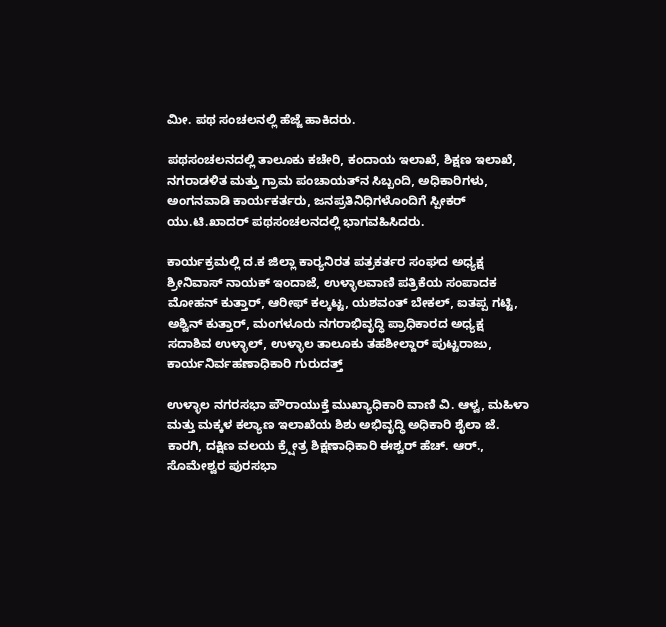ಮೀ. ಪಥ ಸಂಚಲನಲ್ಲಿ ಹೆಜ್ಜೆ ಹಾಕಿದರು.

ಪಥಸಂಚಲನದಲ್ಲಿ ತಾಲೂಕು ಕಚೇರಿ, ಕಂದಾಯ ಇಲಾಖೆ, ಶಿಕ್ಷಣ ಇಲಾಖೆ, ನಗರಾಡಳಿತ ಮತ್ತು ಗ್ರಾಮ ಪಂಚಾಯತ್‌ನ ಸಿಬ್ಬಂದಿ, ಅಧಿಕಾರಿಗಳು, ಅಂಗನವಾಡಿ ಕಾರ್ಯಕರ್ತರು, ಜನಪ್ರತಿನಿಧಿಗಳೊಂದಿಗೆ ಸ್ಪೀಕರ್ ಯು.ಟಿ.ಖಾದರ್ ಪಥಸಂಚಲನದಲ್ಲಿ ಭಾಗವಹಿಸಿದರು.

ಕಾರ್ಯಕ್ರಮಲ್ಲಿ ದ.ಕ ಜಿಲ್ಲಾ ಕಾರ‍್ಯನಿರತ ಪತ್ರಕರ್ತರ ಸಂಘದ ಅಧ್ಯಕ್ಷ ಶ್ರೀನಿವಾಸ್ ನಾಯಕ್ ಇಂದಾಜೆ, ಉಳ್ಳಾಲವಾಣಿ ಪತ್ರಿಕೆಯ ಸಂಪಾದಕ ಮೋಹನ್ ಕುತ್ತಾರ್, ಆರೀಫ್ ಕಲ್ಕಟ್ಟ, ಯಶವಂತ್ ಬೇಕಲ್, ಐತಪ್ಪ ಗಟ್ಟಿ, ಅಶ್ವಿನ್ ಕುತ್ತಾರ್, ಮಂಗಳೂರು ನಗರಾಭಿವೃದ್ಧಿ ಪ್ರಾಧಿಕಾರದ ಅಧ್ಯಕ್ಷ ಸದಾಶಿವ ಉಳ್ಳಾಲ್, ಉಳ್ಳಾಲ ತಾಲೂಕು ತಹಶೀಲ್ದಾರ್ ಪುಟ್ಟರಾಜು, ಕಾರ್ಯನಿರ್ವಹಣಾಧಿಕಾರಿ ಗುರುದತ್ತ್

ಉಳ್ಳಾಲ ನಗರಸಭಾ ಪೌರಾಯುಕ್ತೆ ಮುಖ್ಯಾಧಿಕಾರಿ ವಾಣಿ ವಿ. ಆಳ್ವ, ಮಹಿಳಾ ಮತ್ತು ಮಕ್ಕಳ ಕಲ್ಯಾಣ ಇಲಾಖೆಯ ಶಿಶು ಅಭಿವೃದ್ಧಿ ಅಧಿಕಾರಿ ಶೈಲಾ ಜೆ. ಕಾರಗಿ, ದಕ್ಷಿಣ ವಲಯ ಕ್ರ‍್ಷೇತ್ರ ಶಿಕ್ಷಣಾಧಿಕಾರಿ ಈಶ್ವರ್ ಹೆಚ್. ಆರ್., ಸೊಮೇಶ್ವರ ಪುರಸಭಾ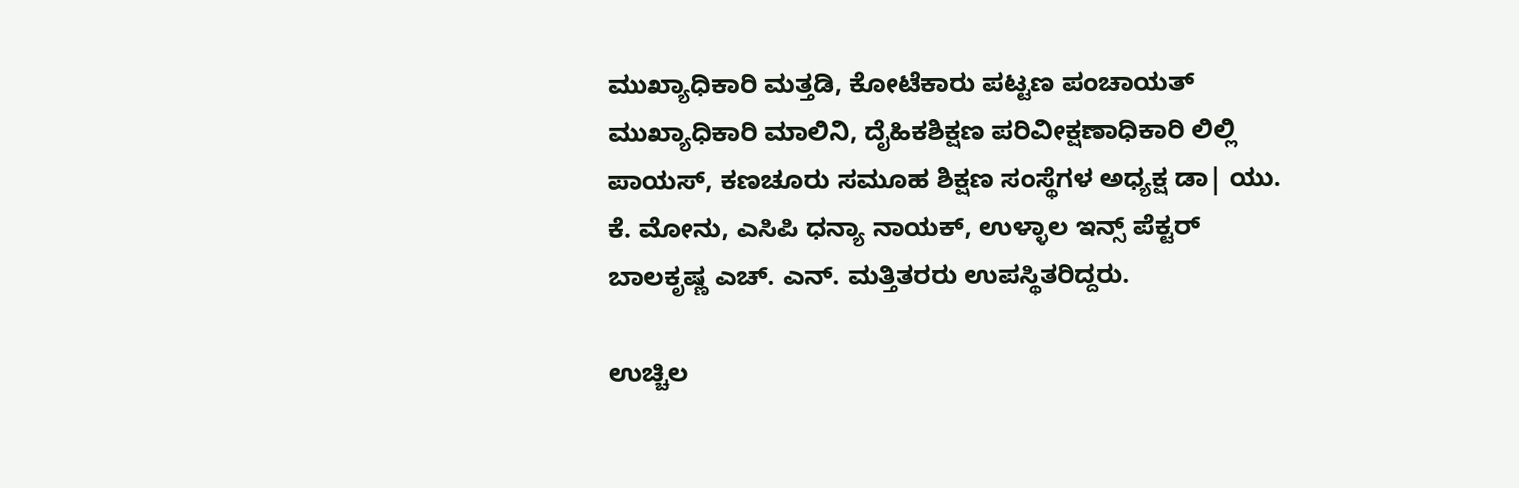ಮುಖ್ಯಾಧಿಕಾರಿ ಮತ್ತಡಿ, ಕೋಟೆಕಾರು ಪಟ್ಟಣ ಪಂಚಾಯತ್ ಮುಖ್ಯಾಧಿಕಾರಿ ಮಾಲಿನಿ, ದೈಹಿಕಶಿಕ್ಷಣ ಪರಿವೀಕ್ಷಣಾಧಿಕಾರಿ ಲಿಲ್ಲಿ ಪಾಯಸ್, ಕಣಚೂರು ಸಮೂಹ ಶಿಕ್ಷಣ ಸಂಸ್ಥೆಗಳ ಅಧ್ಯಕ್ಷ ಡಾ| ಯು. ಕೆ. ಮೋನು, ಎಸಿಪಿ ಧನ್ಯಾ ನಾಯಕ್, ಉಳ್ಳಾಲ ಇನ್ಸ್ ಪೆಕ್ಟರ್ ಬಾಲಕೃಷ್ಣ ಎಚ್. ಎನ್. ಮತ್ತಿತರರು ಉಪಸ್ಥಿತರಿದ್ದರು.

ಉಚ್ಚಿಲ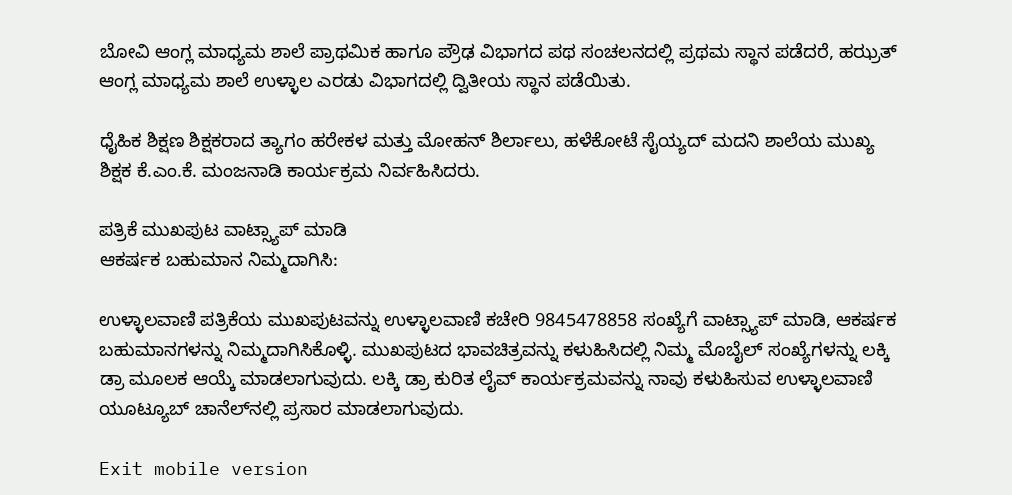ಬೋವಿ ಆಂಗ್ಲ ಮಾಧ್ಯಮ ಶಾಲೆ ಪ್ರಾಥಮಿಕ ಹಾಗೂ ಪ್ರೌಢ ವಿಭಾಗದ ಪಥ ಸಂಚಲನದಲ್ಲಿ ಪ್ರಥಮ ಸ್ಥಾನ ಪಡೆದರೆ, ಹಝ್ರತ್ ಆಂಗ್ಲ ಮಾಧ್ಯಮ ಶಾಲೆ ಉಳ್ಳಾಲ ಎರಡು ವಿಭಾಗದಲ್ಲಿ ದ್ವಿತೀಯ ಸ್ಥಾನ ಪಡೆಯಿತು.

ಧೈಹಿಕ ಶಿಕ್ಷಣ ಶಿಕ್ಷಕರಾದ ತ್ಯಾಗಂ ಹರೇಕಳ ಮತ್ತು ಮೋಹನ್ ಶಿರ್ಲಾಲು, ಹಳೆಕೋಟೆ ಸೈಯ್ಯದ್ ಮದನಿ ಶಾಲೆಯ ಮುಖ್ಯ ಶಿಕ್ಷಕ ಕೆ.ಎಂ.ಕೆ. ಮಂಜನಾಡಿ ಕಾರ್ಯಕ್ರಮ ನಿರ್ವಹಿಸಿದರು.

ಪತ್ರಿಕೆ ಮುಖಪುಟ ವಾಟ್ಸ್ಯಾಪ್ ಮಾಡಿ
ಆಕರ್ಷಕ ಬಹುಮಾನ ನಿಮ್ಮದಾಗಿಸಿ:

ಉಳ್ಳಾಲವಾಣಿ ಪತ್ರಿಕೆಯ ಮುಖಪುಟವನ್ನು ಉಳ್ಳಾಲವಾಣಿ ಕಚೇರಿ 9845478858 ಸಂಖ್ಯೆಗೆ ವಾಟ್ಸ್ಯಾಪ್ ಮಾಡಿ, ಆಕರ್ಷಕ ಬಹುಮಾನಗಳನ್ನು ನಿಮ್ಮದಾಗಿಸಿಕೊಳ್ಳಿ. ಮುಖಪುಟದ ಭಾವಚಿತ್ರವನ್ನು ಕಳುಹಿಸಿದಲ್ಲಿ ನಿಮ್ಮ ಮೊಬೈಲ್ ಸಂಖ್ಯೆಗಳನ್ನು ಲಕ್ಕಿ ಡ್ರಾ ಮೂಲಕ ಆಯ್ಕೆ ಮಾಡಲಾಗುವುದು. ಲಕ್ಕಿ ಡ್ರಾ ಕುರಿತ ಲೈವ್ ಕಾರ್ಯಕ್ರಮವನ್ನು ನಾವು ಕಳುಹಿಸುವ ಉಳ್ಳಾಲವಾಣಿ ಯೂಟ್ಯೂಬ್ ಚಾನೆಲ್‌ನಲ್ಲಿ ಪ್ರಸಾರ ಮಾಡಲಾಗುವುದು.

Exit mobile version